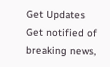Get Updates
Get notified of breaking news,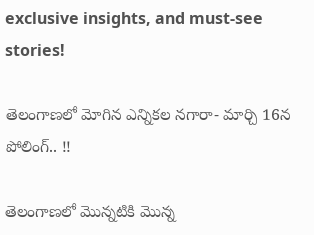exclusive insights, and must-see stories!

తెలంగాణలో మోగిన ఎన్నికల నగారా- మార్చి 16న పోలింగ్.. !!

తెలంగాణలో మొన్నటికి మొన్న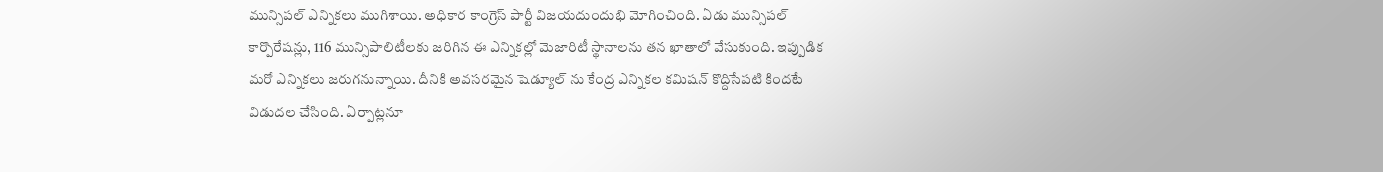మున్సిపల్ ఎన్నికలు ముగిశాయి. అధికార కాంగ్రెస్ పార్టీ విజయదుందుభి మోగించింది. ఏడు మున్సిపల్ కార్పొరేషన్లు, 116 మున్సిపాలిటీలకు జరిగిన ఈ ఎన్నికల్లో మెజారిటీ స్థానాలను తన ఖాతాలో వేసుకుంది. ఇప్పుడిక మరో ఎన్నికలు జరుగనున్నాయి. దీనికి అవసరమైన షెడ్యూల్ ను కేంద్ర ఎన్నికల కమిషన్ కొద్దిసేపటి కిందటే విడుదల చేసింది. ఏర్పాట్లనూ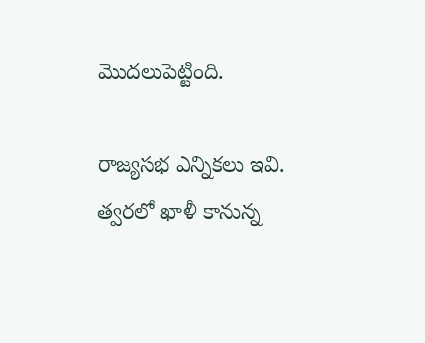మొదలుపెట్టింది.

రాజ్యసభ ఎన్నికలు ఇవి. త్వరలో ఖాళీ కానున్న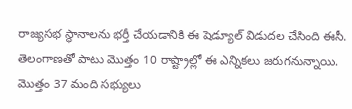రాజ్యసభ స్థానాలను భర్తీ చేయడానికి ఈ షెడ్యూల్ విడుదల చేసింది ఈసీ. తెలంగాణతో పాటు మొత్తం 10 రాష్ట్రాల్లో ఈ ఎన్నికలు జరుగనున్నాయి. మొత్తం 37 మంది సభ్యులు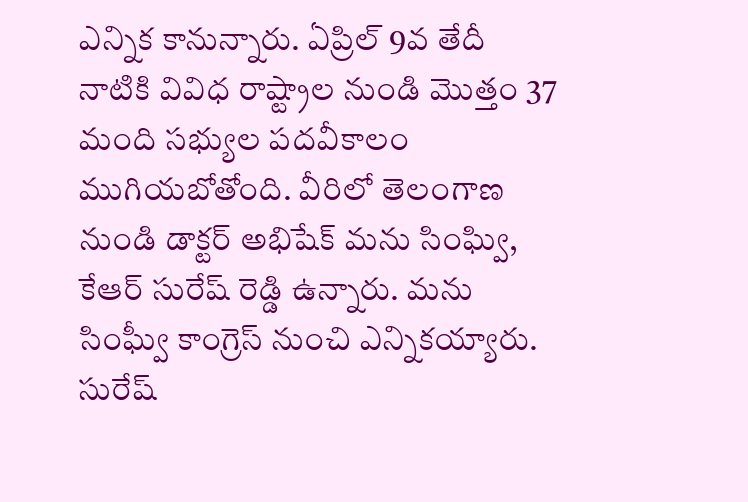ఎన్నిక కానున్నారు. ఏప్రిల్ 9వ తేదీ నాటికి వివిధ రాష్ట్రాల నుండి మొత్తం 37 మంది సభ్యుల పదవీకాలం ముగియబోతోంది. వీరిలో తెలంగాణ నుండి డాక్టర్ అభిషేక్ మను సింఘ్వి, కేఆర్ సురేష్ రెడ్డి ఉన్నారు. మను సింఘ్వీ కాంగ్రెస్ నుంచి ఎన్నికయ్యారు. సురేష్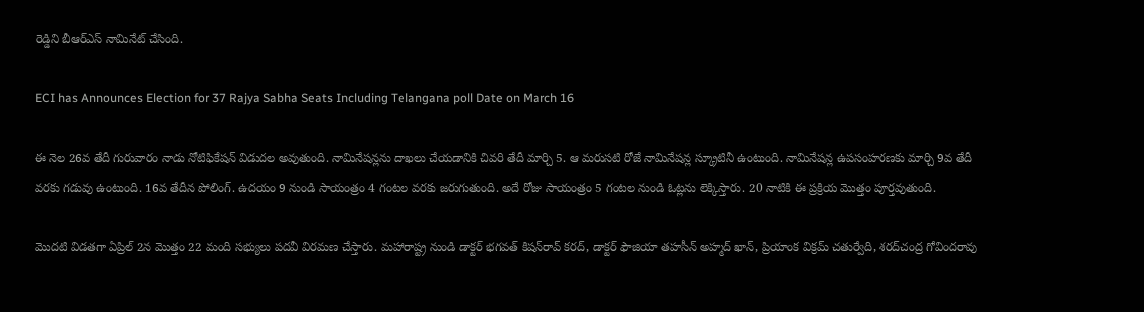రెడ్డిని బీఆర్ఎస్ నామినేట్ చేసింది.

ECI has Announces Election for 37 Rajya Sabha Seats Including Telangana poll Date on March 16

ఈ నెల 26వ తేదీ గురువారం నాడు నోటిఫికేషన్ విడుదల అవుతుంది. నామినేషన్లను దాఖలు చేయడానికి చివరి తేదీ మార్చి 5. ఆ మరుసటి రోజే నామినేషన్ల స్క్రూటినీ ఉంటుంది. నామినేషన్ల ఉపసంహరణకు మార్చి 9వ తేదీ వరకు గడువు ఉంటుంది. 16వ తేదీన పోలింగ్. ఉదయం 9 నుండి సాయంత్రం 4 గంటల వరకు జరుగుతుంది. అదే రోజు సాయంత్రం 5 గంటల నుండి ఓట్లను లెక్కిస్తారు. 20 నాటికి ఈ ప్రక్రియ మొత్తం పూర్తవుతుంది.

మొదటి విడతగా ఏప్రిల్ 2న మొత్తం 22 మంది సభ్యులు పదవీ విరమణ చేస్తారు. మహారాష్ట్ర నుండి డాక్టర్ భగవత్ కిషన్‌రావ్ కరద్, డాక్టర్ ఫౌజియా తహసీన్ అహ్మద్ ఖాన్, ప్రియాంక విక్రమ్ చతుర్వేది, శరద్‌చంద్ర గోవిందరావు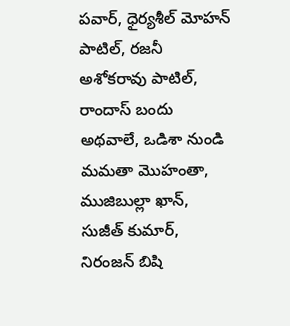పవార్, ధైర్యశీల్ మోహన్ పాటిల్, రజనీ అశోకరావు పాటిల్, రాందాస్ బందు అథవాలే, ఒడిశా నుండి మమతా మొహంతా, ముజిబుల్లా ఖాన్, సుజీత్ కుమార్, నిరంజన్ బిషి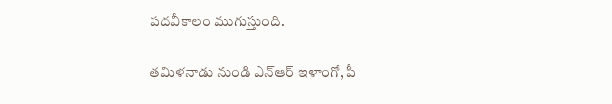పదవీకాలం ముగుస్తుంది.

తమిళనాడు నుండి ఎన్ఆర్ ఇళాంగో, పీ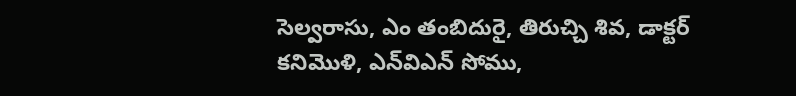సెల్వరాసు, ఎం తంబిదురై, తిరుచ్చి శివ, డాక్టర్ కనిమొళి, ఎన్‌విఎన్ సోము,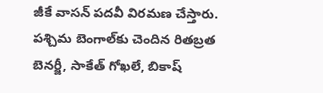జీకే వాసన్ పదవీ విరమణ చేస్తారు. పశ్చిమ బెంగాల్‌కు చెందిన రితబ్రత బెనర్జీ, సాకేత్ గోఖలే, బికాష్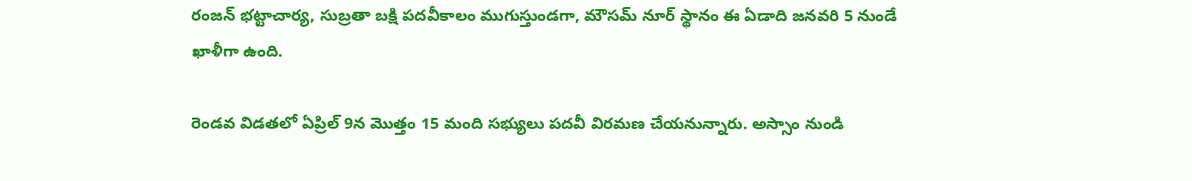రంజన్ భట్టాచార్య, సుబ్రతా బక్షి పదవీకాలం ముగుస్తుండగా, మౌసమ్ నూర్ స్థానం ఈ ఏడాది జనవరి 5 నుండే ఖాళీగా ఉంది.

రెండవ విడతలో ఏప్రిల్ 9న మొత్తం 15 మంది సభ్యులు పదవీ విరమణ చేయనున్నారు. అస్సాం నుండి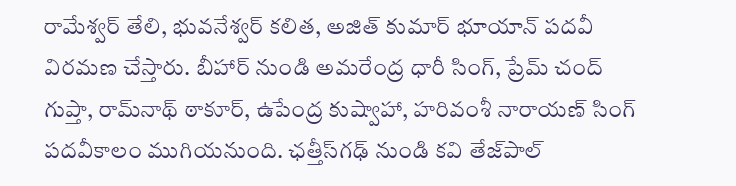రామేశ్వర్ తేలి, భువనేశ్వర్ కలిత, అజిత్ కుమార్ భూయాన్ పదవీ విరమణ చేస్తారు. బీహార్ నుండి అమరేంద్ర ధారీ సింగ్, ప్రేమ్ చంద్ గుప్తా, రామ్‌నాథ్ ఠాకూర్, ఉపేంద్ర కుష్వాహా, హరివంశీ నారాయణ్ సింగ్ పదవీకాలం ముగియనుంది. ఛత్తీస్‌గఢ్ నుండి కవి తేజ్‌పాల్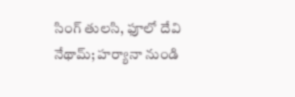సింగ్ తులసి, ఫూలో దేవి నేథామ్; హర్యానా నుండి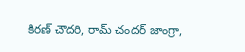కిరణ్ చౌదరి, రామ్ చందర్ జాంగ్రా,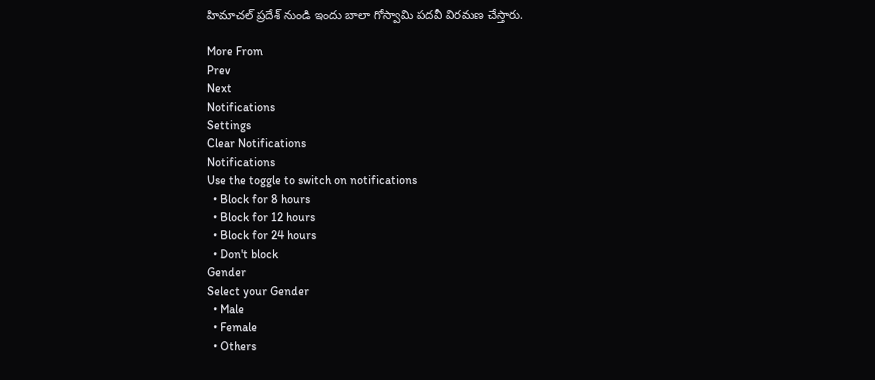హిమాచల్ ప్రదేశ్ నుండి ఇందు బాలా గోస్వామి పదవీ విరమణ చేస్తారు.

More From
Prev
Next
Notifications
Settings
Clear Notifications
Notifications
Use the toggle to switch on notifications
  • Block for 8 hours
  • Block for 12 hours
  • Block for 24 hours
  • Don't block
Gender
Select your Gender
  • Male
  • Female
  • Others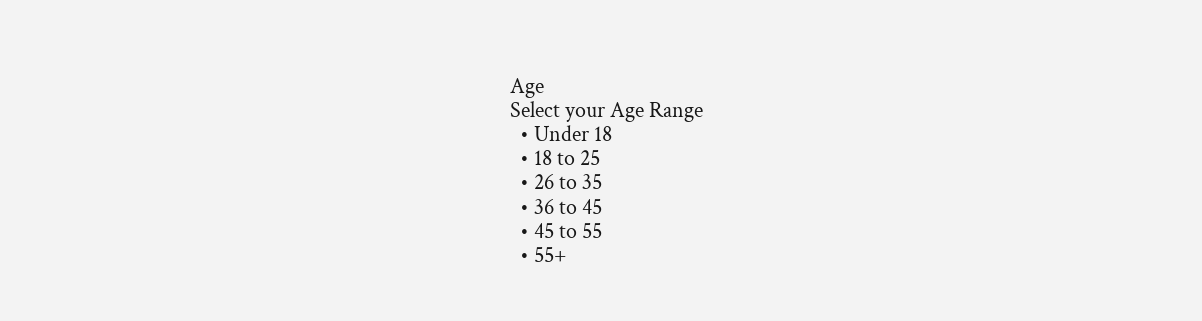Age
Select your Age Range
  • Under 18
  • 18 to 25
  • 26 to 35
  • 36 to 45
  • 45 to 55
  • 55+